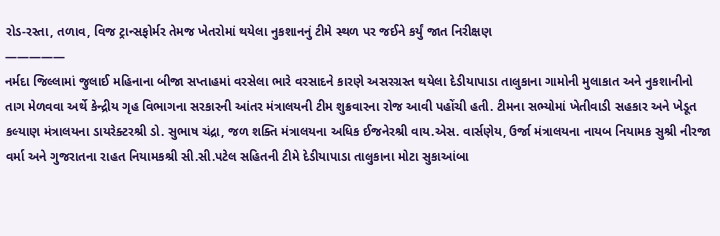રોડ-રસ્તા, તળાવ, વિજ ટ્રાન્સફોર્મર તેમજ ખેતરોમાં થયેલા નુકશાનનું ટીમે સ્થળ પર જઈને કર્યું જાત નિરીક્ષણ
—————
નર્મદા જિલ્લામાં જુલાઈ મહિનાના બીજા સપ્તાહમાં વરસેલા ભારે વરસાદને કારણે અસરગ્રસ્ત થયેલા દેડીયાપાડા તાલુકાના ગામોની મુલાકાત અને નુકશાનીનો તાગ મેળવવા અર્થે કેન્દ્રીય ગૃહ વિભાગના સરકારની આંતર મંત્રાલયની ટીમ શુક્રવારના રોજ આવી પહોંચી હતી. ટીમના સભ્યોમાં ખેતીવાડી સહકાર અને ખેડૂત કલ્યાણ મંત્રાલયના ડાયરેક્ટરશ્રી ડો. સુભાષ ચંદ્રા, જળ શક્તિ મંત્રાલયના અધિક ઈજનેરશ્રી વાય.એસ. વાર્સણેય, ઉર્જા મંત્રાલયના નાયબ નિયામક સુશ્રી નીરજા વર્મા અને ગુજરાતના રાહત નિયામકશ્રી સી.સી.પટેલ સહિતની ટીમે દેડીયાપાડા તાલુકાના મોટા સુકાઆંબા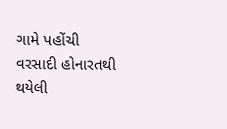ગામે પહોંચી વરસાદી હોનારતથી થયેલી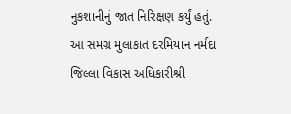નુકશાનીનું જાત નિરિક્ષણ કર્યું હતું.
આ સમગ્ર મુલાકાત દરમિયાન નર્મદા જિલ્લા વિકાસ અધિકારીશ્રી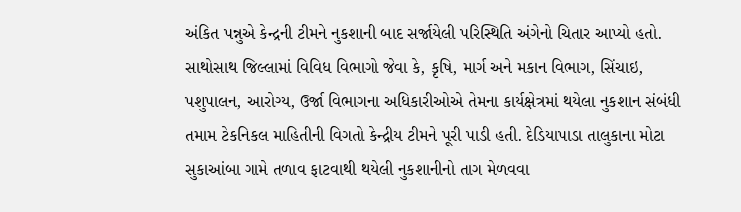અંકિત પન્નુએ કેન્દ્રની ટીમને નુકશાની બાદ સર્જાયેલી પરિસ્થિતિ અંગેનો ચિતાર આપ્યો હતો. સાથોસાથ જિલ્લામાં વિવિધ વિભાગો જેવા કે, કૃષિ, માર્ગ અને મકાન વિભાગ, સિંચાઇ, પશુપાલન, આરોગ્ય, ઉર્જા વિભાગના અધિકારીઓએ તેમના કાર્યક્ષેત્રમાં થયેલા નુકશાન સંબંધી તમામ ટેકનિકલ માહિતીની વિગતો કેન્દ્રીય ટીમને પૂરી પાડી હતી. દેડિયાપાડા તાલુકાના મોટા સુકાઆંબા ગામે તળાવ ફાટવાથી થયેલી નુકશાનીનો તાગ મેળવવા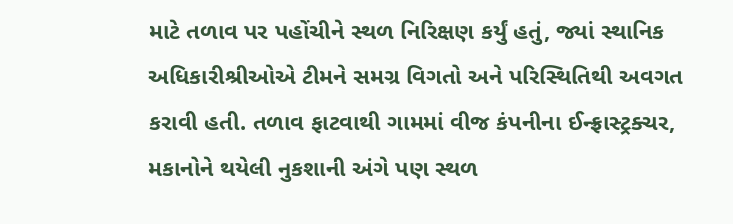માટે તળાવ પર પહોંચીને સ્થળ નિરિક્ષણ કર્યું હતું, જ્યાં સ્થાનિક અધિકારીશ્રીઓએ ટીમને સમગ્ર વિગતો અને પરિસ્થિતિથી અવગત કરાવી હતી. તળાવ ફાટવાથી ગામમાં વીજ કંપનીના ઈન્ફ્રાસ્ટ્રક્ચર, મકાનોને થયેલી નુકશાની અંગે પણ સ્થળ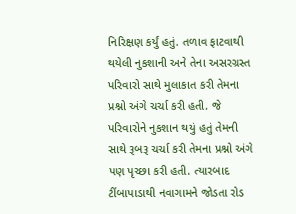નિરિક્ષણ કર્યું હતું. તળાવ ફાટવાથી થયેલી નુકશાની અને તેના અસરગ્રસ્ત પરિવારો સાથે મુલાકાત કરી તેમના પ્રશ્નો અંગે ચર્ચા કરી હતી. જે પરિવારોને નુકશાન થયું હતું તેમની સાથે રૂબરૂ ચર્ચા કરી તેમના પ્રશ્નો અંગે પણ પૃચ્છા કરી હતી. ત્યારબાદ ટીંબાપાડાથી નવાગામને જોડતા રોડ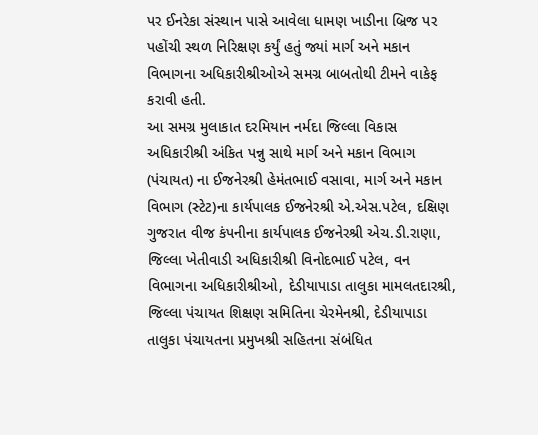પર ઈનરેકા સંસ્થાન પાસે આવેલા ધામણ ખાડીના બ્રિજ પર પહોંચી સ્થળ નિરિક્ષણ કર્યું હતું જ્યાં માર્ગ અને મકાન વિભાગના અધિકારીશ્રીઓએ સમગ્ર બાબતોથી ટીમને વાકેફ કરાવી હતી.
આ સમગ્ર મુલાકાત દરમિયાન નર્મદા જિલ્લા વિકાસ અધિકારીશ્રી અંકિત પન્નુ સાથે માર્ગ અને મકાન વિભાગ (પંચાયત) ના ઈજનેરશ્રી હેમંતભાઈ વસાવા, માર્ગ અને મકાન વિભાગ (સ્ટેટ)ના કાર્યપાલક ઈજનેરશ્રી એ.એસ.પટેલ, દક્ષિણ ગુજરાત વીજ કંપનીના કાર્યપાલક ઈજનેરશ્રી એચ.ડી.રાણા, જિલ્લા ખેતીવાડી અધિકારીશ્રી વિનોદભાઈ પટેલ, વન વિભાગના અધિકારીશ્રીઓ, દેડીયાપાડા તાલુકા મામલતદારશ્રી, જિલ્લા પંચાયત શિક્ષણ સમિતિના ચેરમેનશ્રી, દેડીયાપાડા તાલુકા પંચાયતના પ્રમુખશ્રી સહિતના સંબંધિત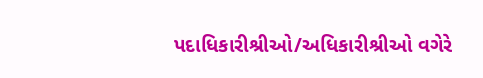પદાધિકારીશ્રીઓ/અધિકારીશ્રીઓ વગેરે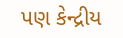પણ કેન્દ્રીય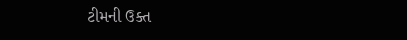ટીમની ઉક્ત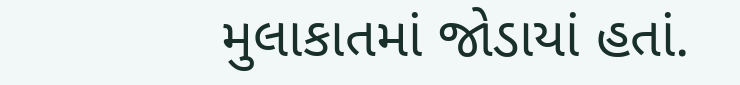મુલાકાતમાં જોડાયાં હતાં.